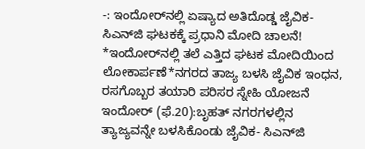-: ಇಂದೋರ್‌ನಲ್ಲಿ ಏಷ್ಯಾದ ಅತಿದೊಡ್ಡ ಜೈವಿಕ- ಸಿಎನ್‌ಜಿ ಘಟಕಕ್ಕೆ ಪ್ರಧಾನಿ ಮೋದಿ ಚಾಲನೆ! *ಇಂದೋರ್‌ನಲ್ಲಿ ತಲೆ ಎತ್ತಿದ ಘಟಕ ಮೋದಿಯಿಂದ ಲೋಕಾರ್ಪಣೆ*ನಗರದ ತಾಜ್ಯ ಬಳಸಿ ಜೈವಿಕ ಇಂಧನ, ರಸಗೊಬ್ಬರ ತಯಾರಿ ಪರಿಸರ ಸ್ನೇಹಿ ಯೋಜನೆ ಇಂದೋರ್‌ (ಫೆ.20):ಬೃಹತ್‌ ನಗರಗಳಲ್ಲಿನ ತ್ಯಾಜ್ಯವನ್ನೇ ಬಳಸಿಕೊಂಡು ಜೈವಿಕ- ಸಿಎನ್‌ಜಿ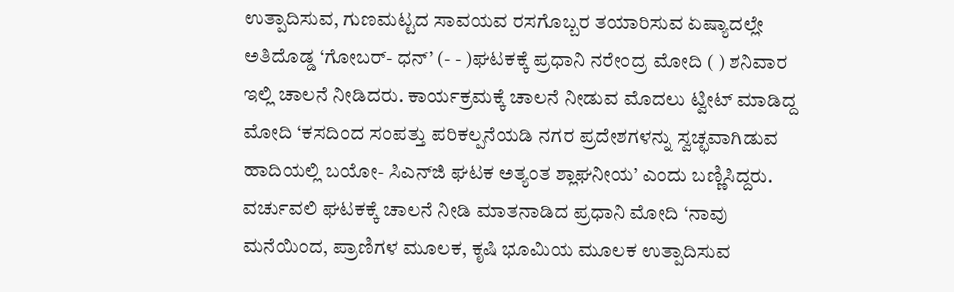ಉತ್ಪಾದಿಸುವ, ಗುಣಮಟ್ಟದ ಸಾವಯವ ರಸಗೊಬ್ಬರ ತಯಾರಿಸುವ ಏಷ್ಯಾದಲ್ಲೇ ಅತಿದೊಡ್ಡ ‘ಗೋಬರ್‌- ಧನ್‌’ (- - )ಘಟಕಕ್ಕೆ ಪ್ರಧಾನಿ ನರೇಂದ್ರ ಮೋದಿ ( ) ಶನಿವಾರ ಇಲ್ಲಿ ಚಾಲನೆ ನೀಡಿದರು. ಕಾರ್ಯಕ್ರಮಕ್ಕೆ ಚಾಲನೆ ನೀಡುವ ಮೊದಲು ಟ್ವೀಟ್‌ ಮಾಡಿದ್ದ ಮೋದಿ ‘ಕಸದಿಂದ ಸಂಪತ್ತು ಪರಿಕಲ್ಪನೆಯಡಿ ನಗರ ಪ್ರದೇಶಗಳನ್ನು ಸ್ವಚ್ಛವಾಗಿಡುವ ಹಾದಿಯಲ್ಲಿ ಬಯೋ- ಸಿಎನ್‌ಜಿ ಘಟಕ ಅತ್ಯಂತ ಶ್ಲಾಘನೀಯ’ ಎಂದು ಬಣ್ಣಿಸಿದ್ದರು. ವರ್ಚುವಲಿ ಘಟಕಕ್ಕೆ ಚಾಲನೆ ನೀಡಿ ಮಾತನಾಡಿದ ಪ್ರಧಾನಿ ಮೋದಿ ‘ನಾವು ಮನೆಯಿಂದ, ಪ್ರಾಣಿಗಳ ಮೂಲಕ, ಕೃಷಿ ಭೂಮಿಯ ಮೂಲಕ ಉತ್ಪಾದಿಸುವ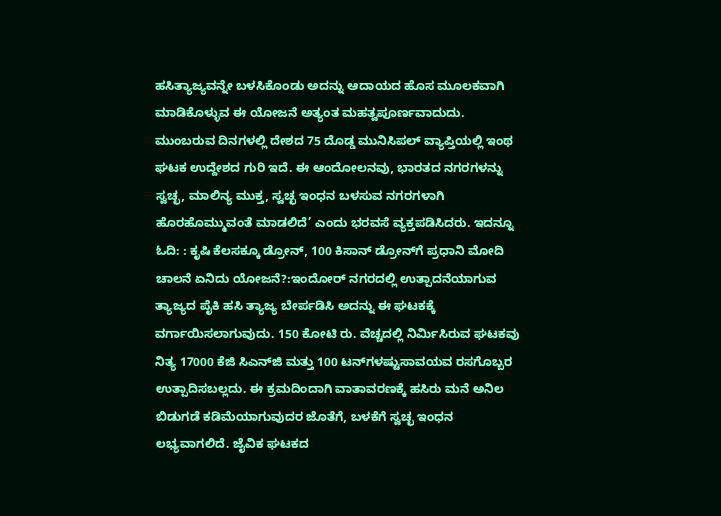ಹಸಿತ್ಯಾಜ್ಯವನ್ನೇ ಬಳಸಿಕೊಂಡು ಅದನ್ನು ಆದಾಯದ ಹೊಸ ಮೂಲಕವಾಗಿ ಮಾಡಿಕೊಳ್ಳುವ ಈ ಯೋಜನೆ ಅತ್ಯಂತ ಮಹತ್ವಪೂರ್ಣವಾದುದು. ಮುಂಬರುವ ದಿನಗಳಲ್ಲಿ ದೇಶದ 75 ದೊಡ್ಡ ಮುನಿಸಿಪಲ್‌ ವ್ಯಾಪ್ತಿಯಲ್ಲಿ ಇಂಥ ಘಟಕ ಉದ್ದೇಶದ ಗುರಿ ಇದೆ. ಈ ಆಂದೋಲನವು, ಭಾರತದ ನಗರಗಳನ್ನು ಸ್ವಚ್ಛ, ಮಾಲಿನ್ಯ ಮುಕ್ತ, ಸ್ವಚ್ಛ ಇಂಧನ ಬಳಸುವ ನಗರಗಳಾಗಿ ಹೊರಹೊಮ್ಮುವಂತೆ ಮಾಡಲಿದೆ’ ಎಂದು ಭರವಸೆ ವ್ಯಕ್ತಪಡಿಸಿದರು. ಇದನ್ನೂ ಓದಿ: : ಕೃಷಿ ಕೆಲಸಕ್ಕೂ ಡ್ರೋನ್, 100 ಕಿಸಾನ್‌ ಡ್ರೋನ್‌ಗೆ ಪ್ರಧಾನಿ ಮೋದಿ ಚಾಲನೆ ಏನಿದು ಯೋಜನೆ?:ಇಂದೋರ್‌ ನಗರದಲ್ಲಿ ಉತ್ಪಾದನೆಯಾಗುವ ತ್ಯಾಜ್ಯದ ಪೈಕಿ ಹಸಿ ತ್ಯಾಜ್ಯ ಬೇರ್ಪಡಿಸಿ ಅದನ್ನು ಈ ಘಟಕಕ್ಕೆ ವರ್ಗಾಯಿಸಲಾಗುವುದು. 150 ಕೋಟಿ ರು. ವೆಚ್ಚದಲ್ಲಿ ನಿರ್ಮಿಸಿರುವ ಘಟಕವು ನಿತ್ಯ 17000 ಕೆಜಿ ಸಿಎನ್‌ಜಿ ಮತ್ತು 100 ಟನ್‌ಗಳಷ್ಟುಸಾವಯವ ರಸಗೊಬ್ಬರ ಉತ್ಪಾದಿಸಬಲ್ಲದು. ಈ ಕ್ರಮದಿಂದಾಗಿ ವಾತಾವರಣಕ್ಕೆ ಹಸಿರು ಮನೆ ಅನಿಲ ಬಿಡುಗಡೆ ಕಡಿಮೆಯಾಗುವುದರ ಜೊತೆಗೆ, ಬಳಕೆಗೆ ಸ್ವಚ್ಛ ಇಂಧನ ಲಭ್ಯವಾಗಲಿದೆ. ಜೈವಿಕ ಘಟಕದ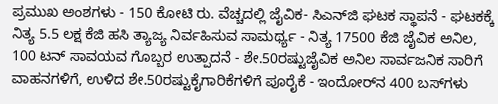ಪ್ರಮುಖ ಅಂಶಗಳು - 150 ಕೋಟಿ ರು. ವೆಚ್ಚದಲ್ಲಿ ಜೈವಿಕ- ಸಿಎನ್‌ಜಿ ಘಟಕ ಸ್ಥಾಪನೆ - ಘಟಕಕ್ಕೆ ನಿತ್ಯ 5.5 ಲಕ್ಷ ಕೆಜಿ ಹಸಿ ತ್ಯಾಜ್ಯ ನಿರ್ವಹಿಸುವ ಸಾಮರ್ಥ್ಯ - ನಿತ್ಯ 17500 ಕೆಜಿ ಜೈವಿಕ ಅನಿಲ, 100 ಟನ್‌ ಸಾವಯವ ಗೊಬ್ಬರ ಉತ್ಪಾದನೆ - ಶೇ.50ರಷ್ಟುಜೈವಿಕ ಅನಿಲ ಸಾರ್ವಜನಿಕ ಸಾರಿಗೆ ವಾಹನಗಳಿಗೆ, ಉಳಿದ ಶೇ.50ರಷ್ಟುಕೈಗಾರಿಕೆಗಳಿಗೆ ಪೂರೈಕೆ - ಇಂದೋರ್‌ನ 400 ಬಸ್‌ಗಳು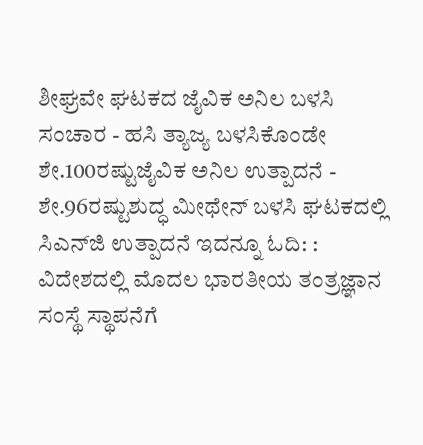ಶೀಘ್ರವೇ ಘಟಕದ ಜೈವಿಕ ಅನಿಲ ಬಳಸಿ ಸಂಚಾರ - ಹಸಿ ತ್ಯಾಜ್ಯ ಬಳಸಿಕೊಂಡೇ ಶೇ.100ರಷ್ಟುಜೈವಿಕ ಅನಿಲ ಉತ್ಪಾದನೆ - ಶೇ.96ರಷ್ಟುಶುದ್ಧ ಮೀಥೇನ್‌ ಬಳಸಿ ಘಟಕದಲ್ಲಿ ಸಿಎನ್‌ಜಿ ಉತ್ಪಾದನೆ ಇದನ್ನೂ ಓದಿ: : ವಿದೇಶದಲ್ಲಿ ಮೊದಲ ಭಾರತೀಯ ತಂತ್ರಜ್ಞಾನ ಸಂಸ್ಥೆ ಸ್ಥಾಪನೆಗೆ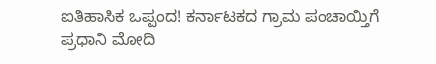ಐತಿಹಾಸಿಕ ಒಪ್ಪಂದ! ಕರ್ನಾಟಕದ ಗ್ರಾಮ ಪಂಚಾಯ್ತಿಗೆ ಪ್ರಧಾನಿ ಮೋದಿ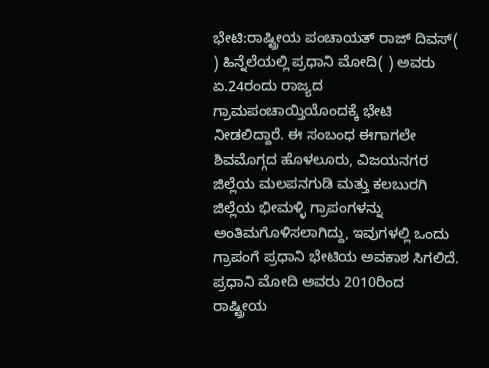ಭೇಟಿ:ರಾಷ್ಟ್ರೀಯ ಪಂಚಾಯತ್‌ ರಾಜ್‌ ದಿವಸ್‌( ) ಹಿನ್ನೆಲೆಯಲ್ಲಿ ಪ್ರಧಾನಿ ಮೋದಿ( ) ಅವರು ಏ.24ರಂದು ರಾಜ್ಯದ ಗ್ರಾಮಪಂಚಾಯ್ತಿಯೊಂದಕ್ಕೆ ಭೇಟಿ ನೀಡಲಿದ್ದಾರೆ. ಈ ಸಂಬಂಧ ಈಗಾಗಲೇ ಶಿವಮೊಗ್ಗದ ಹೊಳಲೂರು, ವಿಜಯನಗರ ಜಿಲ್ಲೆಯ ಮಲಪನಗುಡಿ ಮತ್ತು ಕಲಬುರಗಿ ಜಿಲ್ಲೆಯ ಭೀಮಳ್ಳಿ ಗ್ರಾಪಂಗಳನ್ನು ಅಂತಿಮಗೊಳಿಸಲಾಗಿದ್ದು, ಇವುಗಳಲ್ಲಿ ಒಂದು ಗ್ರಾಪಂಗೆ ಪ್ರಧಾನಿ ಭೇಟಿಯ ಅವಕಾಶ ಸಿಗಲಿದೆ. ಪ್ರಧಾನಿ ಮೋದಿ ಅವರು 2010ರಿಂದ ರಾಷ್ಟ್ರೀಯ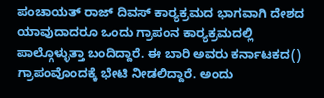ಪಂಚಾಯತ್‌ ರಾಜ್‌ ದಿವಸ್‌ ಕಾರ‍್ಯಕ್ರಮದ ಭಾಗವಾಗಿ ದೇಶದ ಯಾವುದಾದರೂ ಒಂದು ಗ್ರಾಪಂನ ಕಾರ‍್ಯಕ್ರಮದಲ್ಲಿ ಪಾಲ್ಗೊಳ್ಳುತ್ತಾ ಬಂದಿದ್ದಾರೆ. ಈ ಬಾರಿ ಅವರು ಕರ್ನಾಟಕದ() ಗ್ರಾಪಂವೊಂದಕ್ಕೆ ಭೇಟಿ ನೀಡಲಿದ್ದಾರೆ. ಅಂದು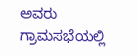ಅವರು ಗ್ರಾಮಸಭೆಯಲ್ಲಿ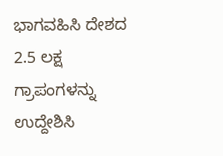ಭಾಗವಹಿಸಿ ದೇಶದ 2.5 ಲಕ್ಷ ಗ್ರಾಪಂಗಳನ್ನು ಉದ್ದೇಶಿಸಿ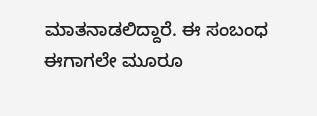ಮಾತನಾಡಲಿದ್ದಾರೆ. ಈ ಸಂಬಂಧ ಈಗಾಗಲೇ ಮೂರೂ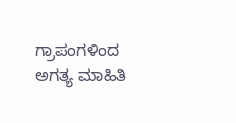ಗ್ರಾಪಂಗಳಿಂದ ಅಗತ್ಯ ಮಾಹಿತಿ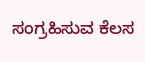ಸಂಗ್ರಹಿಸುವ ಕೆಲಸ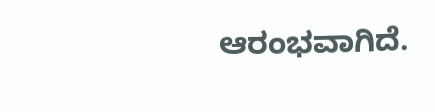ಆರಂಭವಾಗಿದೆ.